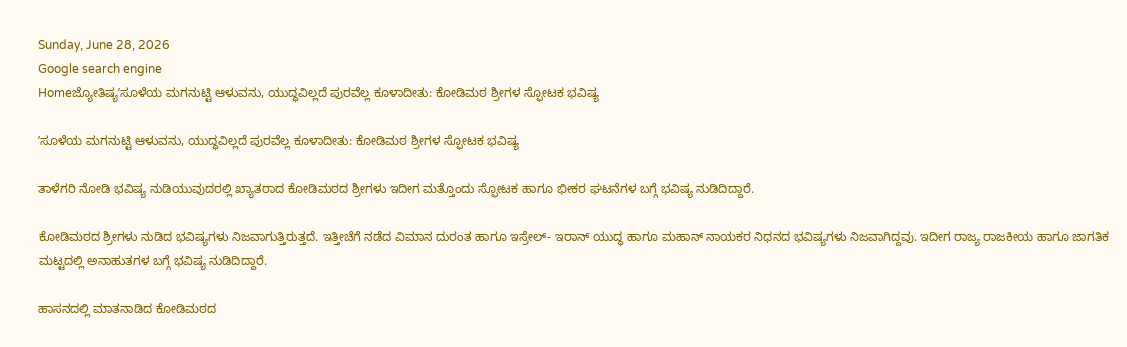Sunday, June 28, 2026
Google search engine
Homeಜ್ಯೋತಿಷ್ಯʼಸೂಳೆಯ ಮಗನುಟ್ಟಿ ಆಳುವನು, ಯುದ್ಧವಿಲ್ಲದೆ ಪುರವೆಲ್ಲ ಕೂಳಾದೀತು: ಕೋಡಿಮಠ ಶ್ರೀಗಳ ಸ್ಫೋಟಕ ಭವಿಷ್ಯ

ʼಸೂಳೆಯ ಮಗನುಟ್ಟಿ ಆಳುವನು, ಯುದ್ಧವಿಲ್ಲದೆ ಪುರವೆಲ್ಲ ಕೂಳಾದೀತು: ಕೋಡಿಮಠ ಶ್ರೀಗಳ ಸ್ಫೋಟಕ ಭವಿಷ್ಯ

ತಾಳೆಗರಿ ನೋಡಿ ಭವಿಷ್ಯ ನುಡಿಯುವುದರಲ್ಲಿ ಖ್ಯಾತರಾದ ಕೋಡಿಮಠದ ಶ್ರೀಗಳು ಇದೀಗ ಮತ್ತೊಂದು ಸ್ಫೋಟಕ ಹಾಗೂ ಭೀಕರ ಘಟನೆಗಳ ಬಗ್ಗೆ ಭವಿಷ್ಯ ನುಡಿದಿದ್ದಾರೆ.

ಕೋಡಿಮಠದ ಶ್ರೀಗಳು ನುಡಿದ ಭವಿಷ್ಯಗಳು ನಿಜವಾಗುತ್ತಿರುತ್ತದೆ. ಇತ್ತೀಚೆಗೆ ನಡೆದ ವಿಮಾನ ದುರಂತ ಹಾಗೂ ಇಸ್ರೇಲ್- ಇರಾನ್ ಯುದ್ಧ ಹಾಗೂ ಮಹಾನ್ ನಾಯಕರ ನಿಧನದ ಭವಿಷ್ಯಗಳು ನಿಜವಾಗಿದ್ದವು. ಇದೀಗ ರಾಜ್ಯ ರಾಜಕೀಯ ಹಾಗೂ ಜಾಗತಿಕ ಮಟ್ಟದಲ್ಲಿ ಅನಾಹುತಗಳ ಬಗ್ಗೆ ಭವಿಷ್ಯ ನುಡಿದಿದ್ದಾರೆ.

ಹಾಸನದಲ್ಲಿ ಮಾತನಾಡಿದ ಕೋಡಿಮಠದ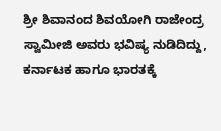ಶ್ರೀ ಶಿವಾನಂದ ಶಿವಯೋಗಿ ರಾಜೇಂದ್ರ ಸ್ವಾಮೀಜಿ ಅವರು ಭವಿಷ್ಯ ನುಡಿದಿದ್ದು, ಕರ್ನಾಟಕ ಹಾಗೂ ಭಾರತಕ್ಕೆ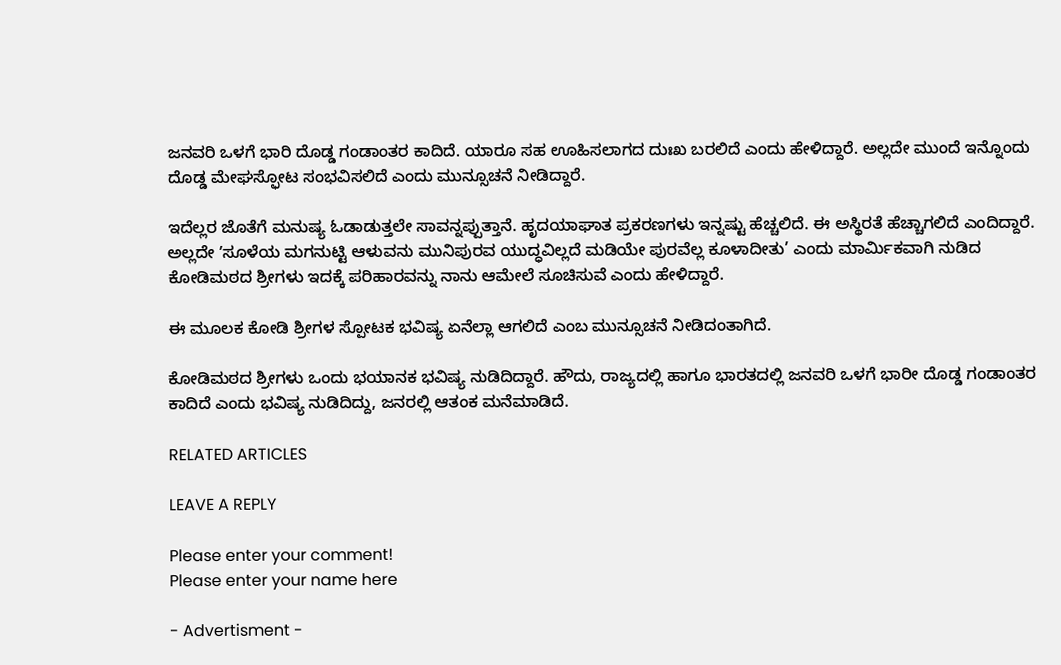ಜನವರಿ ಒಳಗೆ ಭಾರಿ ದೊಡ್ಡ ಗಂಡಾಂತರ ಕಾದಿದೆ. ಯಾರೂ ಸಹ ಊಹಿಸಲಾಗದ ದುಃಖ ಬರಲಿದೆ ಎಂದು ಹೇಳಿದ್ದಾರೆ. ಅಲ್ಲದೇ ಮುಂದೆ ಇನ್ನೊಂದು ದೊಡ್ಡ ಮೇಘಸ್ಫೋಟ ಸಂಭವಿಸಲಿದೆ ಎಂದು ಮುನ್ಸೂಚನೆ ನೀಡಿದ್ದಾರೆ.

ಇದೆಲ್ಲರ ಜೊತೆಗೆ ಮನುಷ್ಯ ಓಡಾಡುತ್ತಲೇ ಸಾವನ್ನಪ್ಪುತ್ತಾನೆ. ಹೃದಯಾಘಾತ ಪ್ರಕರಣಗಳು ಇನ್ನಷ್ಟು ಹೆಚ್ಚಲಿದೆ. ಈ ಅಸ್ಥಿರತೆ ಹೆಚ್ಚಾಗಲಿದೆ ಎಂದಿದ್ದಾರೆ. ಅಲ್ಲದೇ ʼಸೂಳೆಯ ಮಗನುಟ್ಟಿ ಆಳುವನು ಮುನಿಪುರವ ಯುದ್ಧವಿಲ್ಲದೆ ಮಡಿಯೇ ಪುರವೆಲ್ಲ ಕೂಳಾದೀತು’ ಎಂದು ಮಾರ್ಮಿಕವಾಗಿ ನುಡಿದ ಕೋಡಿಮಠದ ಶ್ರೀಗಳು ಇದಕ್ಕೆ ಪರಿಹಾರವನ್ನು ನಾನು ಆಮೇಲೆ ಸೂಚಿಸುವೆ ಎಂದು ಹೇಳಿದ್ದಾರೆ.

ಈ ಮೂಲಕ ಕೋಡಿ ಶ್ರೀಗಳ ಸ್ಪೋಟಕ ಭವಿಷ್ಯ ಏನೆಲ್ಲಾ ಆಗಲಿದೆ ಎಂಬ ಮುನ್ಸೂಚನೆ ನೀಡಿದಂತಾಗಿದೆ.

ಕೋಡಿಮಠದ ಶ್ರೀಗಳು ಒಂದು ಭಯಾನಕ ಭವಿಷ್ಯ ನುಡಿದಿದ್ದಾರೆ. ಹೌದು, ರಾಜ್ಯದಲ್ಲಿ ಹಾಗೂ ಭಾರತದಲ್ಲಿ ಜನವರಿ ಒಳಗೆ ಭಾರೀ ದೊಡ್ಡ ಗಂಡಾಂತರ ಕಾದಿದೆ ಎಂದು ಭವಿಷ್ಯ ನುಡಿದಿದ್ದು, ಜನರಲ್ಲಿ ಆತಂಕ ಮನೆಮಾಡಿದೆ.

RELATED ARTICLES

LEAVE A REPLY

Please enter your comment!
Please enter your name here

- Advertisment -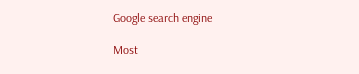Google search engine

Most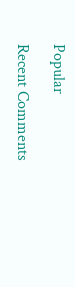Popular

Recent Comments